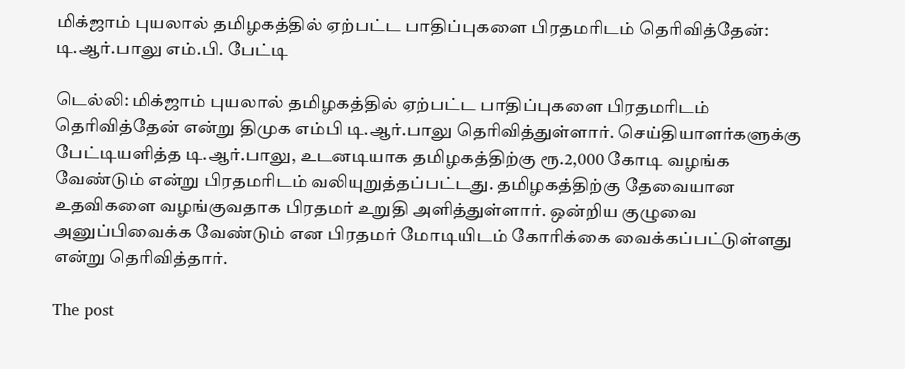மிக்ஜாம் புயலால் தமிழகத்தில் ஏற்பட்ட பாதிப்புகளை பிரதமரிடம் தெரிவித்தேன்: டி.ஆர்.பாலு எம்.பி. பேட்டி

டெல்லி: மிக்ஜாம் புயலால் தமிழகத்தில் ஏற்பட்ட பாதிப்புகளை பிரதமரிடம் தெரிவித்தேன் என்று திமுக எம்பி டி.ஆர்.பாலு தெரிவித்துள்ளார். செய்தியாளர்களுக்கு பேட்டியளித்த டி.ஆர்.பாலு, உடனடியாக தமிழகத்திற்கு ரூ.2,000 கோடி வழங்க வேண்டும் என்று பிரதமரிடம் வலியுறுத்தப்பட்டது. தமிழகத்திற்கு தேவையான உதவிகளை வழங்குவதாக பிரதமர் உறுதி அளித்துள்ளார். ஒன்றிய குழுவை அனுப்பிவைக்க வேண்டும் என பிரதமர் மோடியிடம் கோரிக்கை வைக்கப்பட்டுள்ளது என்று தெரிவித்தார்.

The post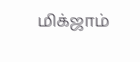மிக்ஜாம்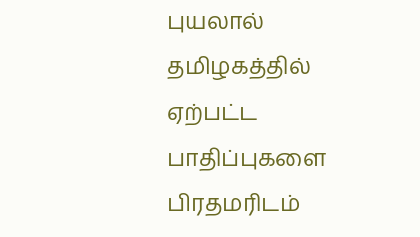புயலால் தமிழகத்தில் ஏற்பட்ட பாதிப்புகளை பிரதமரிடம்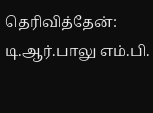தெரிவித்தேன்: டி.ஆர்.பாலு எம்.பி.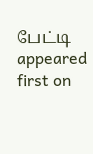பேட்டி appeared first on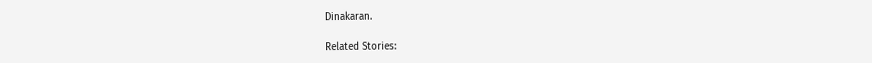Dinakaran.

Related Stories: